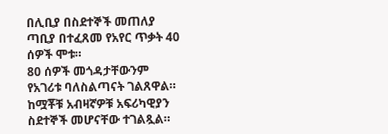በሊቢያ በስደተኞች መጠለያ ጣቢያ በተፈጸመ የአየር ጥቃት 40 ሰዎች ሞቱ።
80 ሰዎች መጎዳታቸውንም የአገሪቱ ባለስልጣናት ገልጸዋል።
ከሟቾቹ አብዛኛዎቹ አፍሪካዊያን ስደተኞች መሆናቸው ተገልጿል።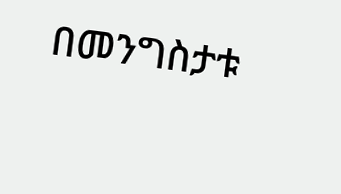በመንግስታቱ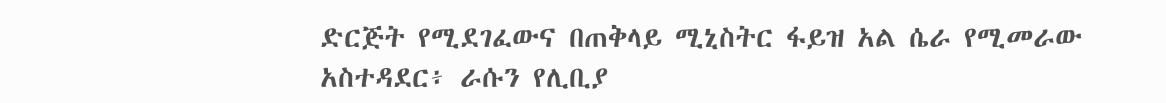ድርጅት የሚደገፈውና በጠቅላይ ሚኒስትር ፋይዝ አል ሴራ የሚመራው አስተዳደር፥ ራሱን የሊቢያ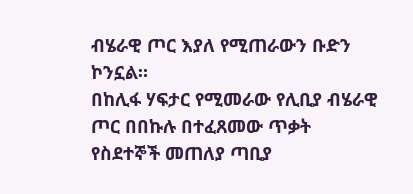ብሄራዊ ጦር እያለ የሚጠራውን ቡድን ኮንኗል።
በከሊፋ ሃፍታር የሚመራው የሊቢያ ብሄራዊ ጦር በበኩሉ በተፈጸመው ጥቃት የስደተኞች መጠለያ ጣቢያ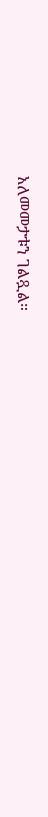አለመመታቱን ገልጿል።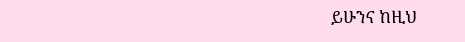ይሁንና ከዚህ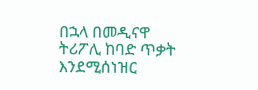በኋላ በመዲናዋ ትሪፖሊ ከባድ ጥቃት እንደሚሰነዝር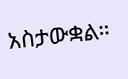አስታውቋል።